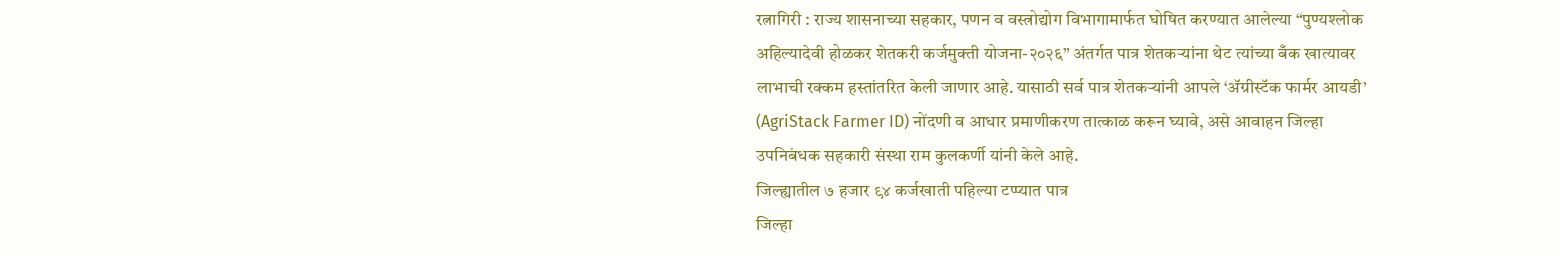रत्नागिरी : राज्य शासनाच्या सहकार, पणन व वस्त्रोद्योग विभागामार्फत घोषित करण्यात आलेल्या “पुण्यश्लोक अहिल्यादेवी होळकर शेतकरी कर्जमुक्ती योजना-२०२६” अंतर्गत पात्र शेतकऱ्यांना थेट त्यांच्या बँक खात्यावर लाभाची रक्कम हस्तांतरित केली जाणार आहे. यासाठी सर्व पात्र शेतकऱ्यांनी आपले ‘ॲग्रीस्टॅक फार्मर आयडी’ (AgriStack Farmer ID) नोंदणी व आधार प्रमाणीकरण तात्काळ करून घ्यावे, असे आवाहन जिल्हा उपनिबंधक सहकारी संस्था राम कुलकर्णी यांनी केले आहे.
जिल्ह्यातील ७ हजार ९४ कर्जखाती पहिल्या टप्प्यात पात्र
जिल्हा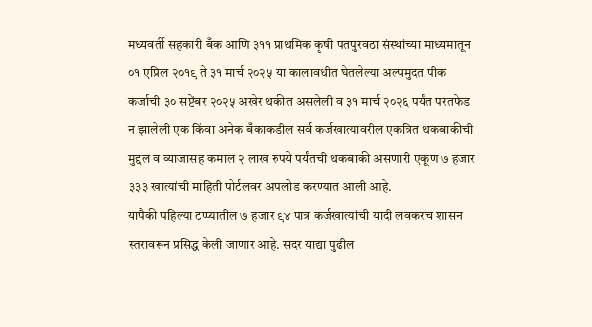मध्यवर्ती सहकारी बँक आणि ३११ प्राथमिक कृषी पतपुरवठा संस्थांच्या माध्यमातून ०१ एप्रिल २०१९ ते ३१ मार्च २०२५ या कालावधीत घेतलेल्या अल्पमुदत पीक कर्जाची ३० सप्टेंबर २०२५ अखेर थकीत असलेली व ३१ मार्च २०२६ पर्यंत परतफेड न झालेली एक किंवा अनेक बँकाकडील सर्व कर्जखात्यावरील एकत्रित थकबाकीची मुद्दल व व्याजासह कमाल २ लाख रुपये पर्यंतची थकबाकी असणारी एकूण ७ हजार ३३३ खात्यांची माहिती पोर्टलवर अपलोड करण्यात आली आहे.
यापैकी पहिल्या टप्प्यातील ७ हजार ९४ पात्र कर्जखात्यांची यादी लवकरच शासन स्तरावरून प्रसिद्ध केली जाणार आहे. सदर याद्या पुढील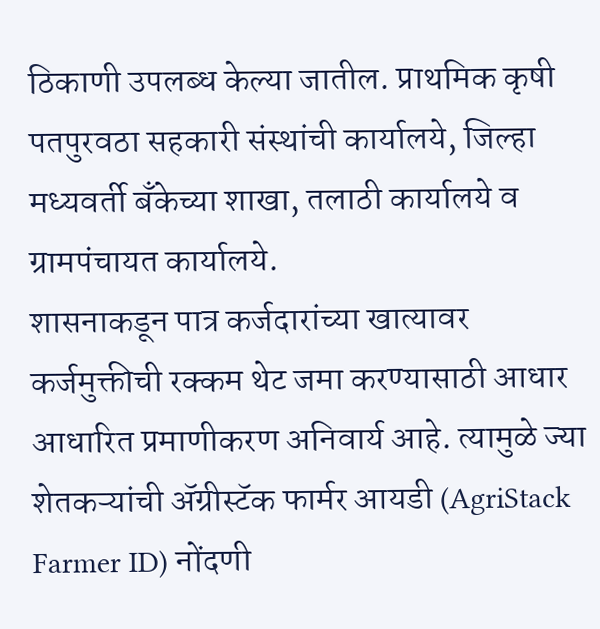ठिकाणी उपलब्ध केल्या जातील. प्राथमिक कृषी पतपुरवठा सहकारी संस्थांची कार्यालये, जिल्हा मध्यवर्ती बँकेच्या शाखा, तलाठी कार्यालये व ग्रामपंचायत कार्यालये.
शासनाकडून पात्र कर्जदारांच्या खात्यावर कर्जमुक्तीची रक्कम थेट जमा करण्यासाठी आधार आधारित प्रमाणीकरण अनिवार्य आहे. त्यामुळे ज्या शेतकऱ्यांची ॲग्रीस्टॅक फार्मर आयडी (AgriStack Farmer ID) नोंदणी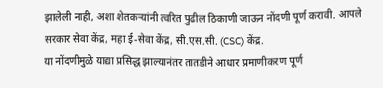झालेली नाही, अशा शेतकऱ्यांनी त्वरित पुढील ठिकाणी जाऊन नोंदणी पूर्ण करावी. आपले सरकार सेवा केंद्र, महा ई-सेवा केंद्र, सी.एस.सी. (CSC) केंद्र.
या नोंदणीमुळे याद्या प्रसिद्ध झाल्यानंतर तातडीने आधार प्रमाणीकरण पूर्ण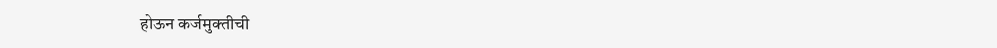होऊन कर्जमुक्तीची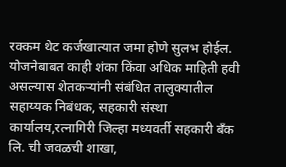रक्कम थेट कर्जखात्यात जमा होणे सुलभ होईल.
योजनेबाबत काही शंका किंवा अधिक माहिती हवी असल्यास शेतकऱ्यांनी संबंधित तालुक्यातील सहाय्यक निबंधक, सहकारी संस्था कार्यालय,रत्नागिरी जिल्हा मध्यवर्ती सहकारी बँक लि. ची जवळची शाखा,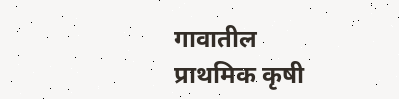गावातील प्राथमिक कृषी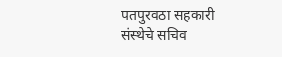पतपुरवठा सहकारी संस्थेचे सचिव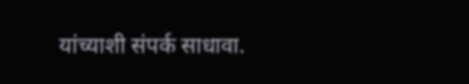यांच्याशी संपर्क साधावा.